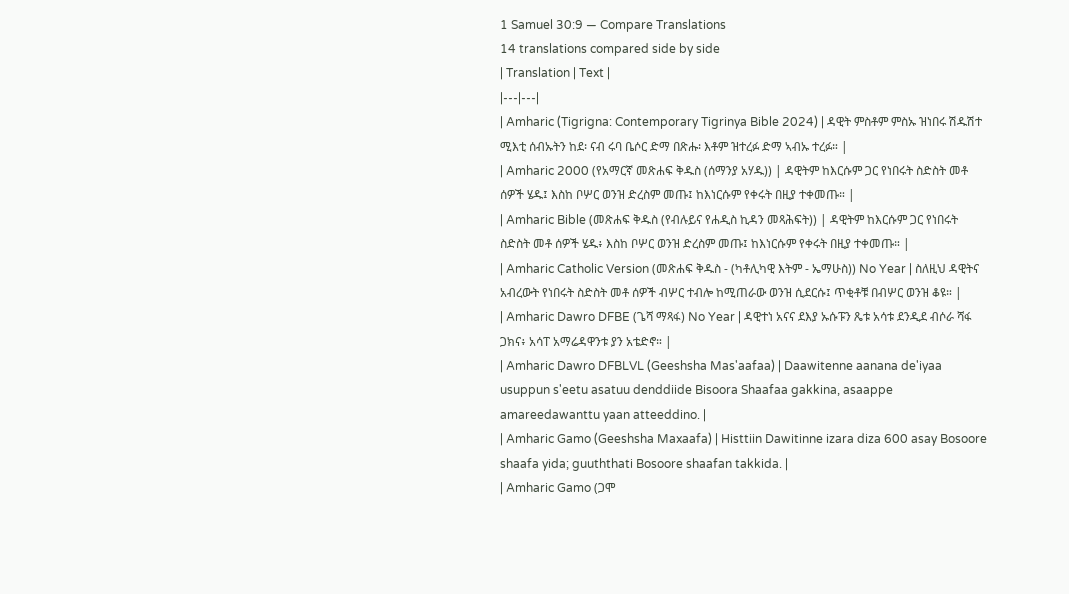1 Samuel 30:9 — Compare Translations
14 translations compared side by side
| Translation | Text |
|---|---|
| Amharic (Tigrigna: Contemporary Tigrinya Bible 2024) | ዳዊት ምስቶም ምስኡ ዝነበሩ ሽዱሽተ ሚእቲ ሰብኡትን ከደ፡ ናብ ሩባ ቤሶር ድማ በጽሑ፡ እቶም ዝተረፉ ድማ ኣብኡ ተረፉ። |
| Amharic 2000 (የአማርኛ መጽሐፍ ቅዱስ (ሰማንያ አሃዱ)) | ዳዊትም ከእርሱም ጋር የነበሩት ስድስት መቶ ሰዎች ሄዱ፤ እስከ ቦሦር ወንዝ ድረስም መጡ፤ ከእነርሱም የቀሩት በዚያ ተቀመጡ። |
| Amharic Bible (መጽሐፍ ቅዱስ (የብሉይና የሐዲስ ኪዳን መጻሕፍት)) | ዳዊትም ከእርሱም ጋር የነበሩት ስድስት መቶ ሰዎች ሄዱ፥ እስከ ቦሦር ወንዝ ድረስም መጡ፤ ከእነርሱም የቀሩት በዚያ ተቀመጡ። |
| Amharic Catholic Version (መጽሐፍ ቅዱስ - (ካቶሊካዊ እትም - ኤማሁስ)) No Year | ስለዚህ ዳዊትና አብረውት የነበሩት ስድስት መቶ ሰዎች ብሦር ተብሎ ከሚጠራው ወንዝ ሲደርሱ፤ ጥቂቶቹ በብሦር ወንዝ ቆዩ። |
| Amharic Dawro DFBE (ጌሻ ማጻፋ) No Year | ዳዊተነ አናና ደእያ ኡሱፑን ጼቱ አሳቱ ደንዲደ ብሶራ ሻፋ ጋክና፥ አሳፐ አማሬዳዋንቱ ያን አቴድኖ። |
| Amharic Dawro DFBLVL (Geeshsha Mas'aafaa) | Daawitenne aanana de'iyaa usuppun s'eetu asatuu denddiide Bisoora Shaafaa gakkina, asaappe amareedawanttu yaan atteeddino. |
| Amharic Gamo (Geeshsha Maxaafa) | Histtiin Dawitinne izara diza 600 asay Bosoore shaafa yida; guuththati Bosoore shaafan takkida. |
| Amharic Gamo (ጋሞ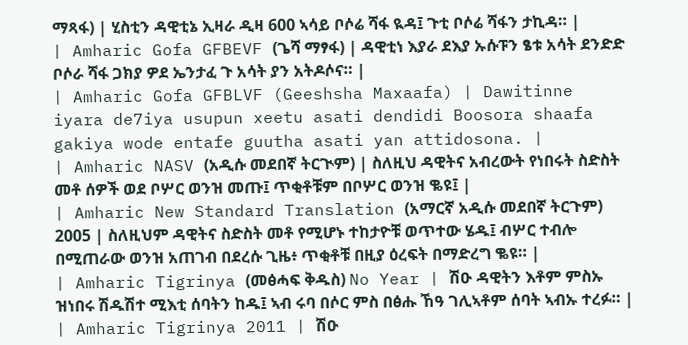ማጻፋ) | ሂስቲን ዳዊቲኔ ኢዛራ ዲዛ 600 ኣሳይ ቦሶሬ ሻፋ ዪዳ፤ ጉቲ ቦሶሬ ሻፋን ታኪዳ። |
| Amharic Gofa GFBEVF (ጌሻ ማፃፋ) | ዳዊቲነ እያራ ደእያ ኡሱፑን ፄቱ አሳት ደንድድ ቦሶራ ሻፋ ጋክያ ዎደ ኤንታፈ ጉ አሳት ያን አትዶሶና። |
| Amharic Gofa GFBLVF (Geeshsha Maxaafa) | Dawitinne iyara de7iya usupun xeetu asati dendidi Boosora shaafa gakiya wode entafe guutha asati yan attidosona. |
| Amharic NASV (አዲሱ መደበኛ ትርጒም) | ስለዚህ ዳዊትና አብረውት የነበሩት ስድስት መቶ ሰዎች ወደ ቦሦር ወንዝ መጡ፤ ጥቂቶቹም በቦሦር ወንዝ ቈዩ፤ |
| Amharic New Standard Translation (አማርኛ አዲሱ መደበኛ ትርጉም) 2005 | ስለዚህም ዳዊትና ስድስት መቶ የሚሆኑ ተከታዮቹ ወጥተው ሄዱ፤ ብሦር ተብሎ በሚጠራው ወንዝ አጠገብ በደረሱ ጊዜ፥ ጥቂቶቹ በዚያ ዕረፍት በማድረግ ቈዩ። |
| Amharic Tigrinya (መፅሓፍ ቅዱስ) No Year | ሽዑ ዳዊትን እቶም ምስኡ ዝነበሩ ሽዱሽተ ሚእቲ ሰባትን ከዱ፤ ኣብ ሩባ በሶር ምስ በፅሑ ኸዓ ገሊኣቶም ሰባት ኣብኡ ተረፉ። |
| Amharic Tigrinya 2011 | ሽዑ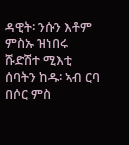ዳዊት፡ ንሱን እቶም ምስኡ ዝነበሩ ሹድሽተ ሚእቲ ሰባትን ከዱ፡ ኣብ ርባ በሶር ምስ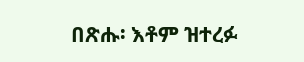በጽሑ፡ እቶም ዝተረፉ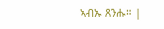ኣብኡ ጸንሑ። |